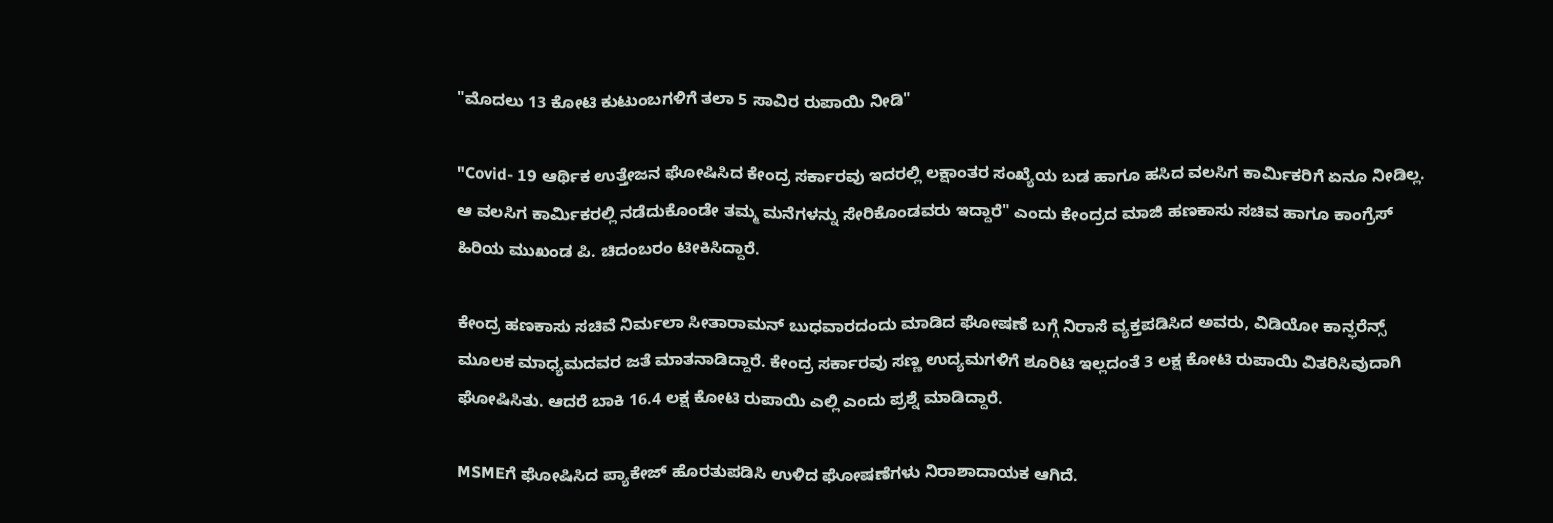"ಮೊದಲು 13 ಕೋಟಿ ಕುಟುಂಬಗಳಿಗೆ ತಲಾ 5 ಸಾವಿರ ರುಪಾಯಿ ನೀಡಿ"

"Covid- 19 ಆರ್ಥಿಕ ಉತ್ತೇಜನ ಘೋಷಿಸಿದ ಕೇಂದ್ರ ಸರ್ಕಾರವು ಇದರಲ್ಲಿ ಲಕ್ಷಾಂತರ ಸಂಖ್ಯೆಯ ಬಡ ಹಾಗೂ ಹಸಿದ ವಲಸಿಗ ಕಾರ್ಮಿಕರಿಗೆ ಏನೂ ನೀಡಿಲ್ಲ. ಆ ವಲಸಿಗ ಕಾರ್ಮಿಕರಲ್ಲಿ ನಡೆದುಕೊಂಡೇ ತಮ್ಮ ಮನೆಗಳನ್ನು ಸೇರಿಕೊಂಡವರು ಇದ್ದಾರೆ" ಎಂದು ಕೇಂದ್ರದ ಮಾಜಿ ಹಣಕಾಸು ಸಚಿವ ಹಾಗೂ ಕಾಂಗ್ರೆಸ್ ಹಿರಿಯ ಮುಖಂಡ ಪಿ. ಚಿದಂಬರಂ ಟೀಕಿಸಿದ್ದಾರೆ.

ಕೇಂದ್ರ ಹಣಕಾಸು ಸಚಿವೆ ನಿರ್ಮಲಾ ಸೀತಾರಾಮನ್ ಬುಧವಾರದಂದು ಮಾಡಿದ ಘೋಷಣೆ ಬಗ್ಗೆ ನಿರಾಸೆ ವ್ಯಕ್ತಪಡಿಸಿದ ಅವರು, ವಿಡಿಯೋ ಕಾನ್ಫರೆನ್ಸ್ ಮೂಲಕ ಮಾಧ್ಯಮದವರ ಜತೆ ಮಾತನಾಡಿದ್ದಾರೆ. ಕೇಂದ್ರ ಸರ್ಕಾರವು ಸಣ್ಣ ಉದ್ಯಮಗಳಿಗೆ ಶೂರಿಟಿ ಇಲ್ಲದಂತೆ 3 ಲಕ್ಷ ಕೋಟಿ ರುಪಾಯಿ ವಿತರಿಸಿವುದಾಗಿ ಘೋಷಿಸಿತು. ಆದರೆ ಬಾಕಿ 16.4 ಲಕ್ಷ ಕೋಟಿ ರುಪಾಯಿ ಎಲ್ಲಿ ಎಂದು ಪ್ರಶ್ನೆ ಮಾಡಿದ್ದಾರೆ.

MSMEಗೆ ಘೋಷಿಸಿದ ಪ್ಯಾಕೇಜ್ ಹೊರತುಪಡಿಸಿ ಉಳಿದ ಘೋಷಣೆಗಳು ನಿರಾಶಾದಾಯಕ ಆಗಿದೆ.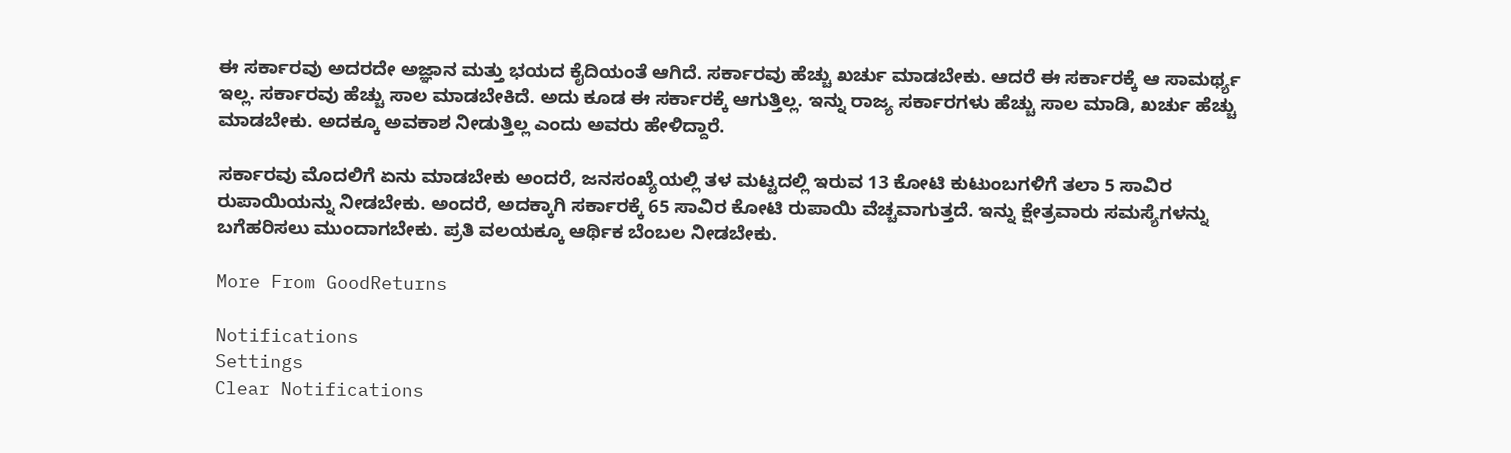ಈ ಸರ್ಕಾರವು ಅದರದೇ ಅಜ್ಞಾನ ಮತ್ತು ಭಯದ ಕೈದಿಯಂತೆ ಆಗಿದೆ. ಸರ್ಕಾರವು ಹೆಚ್ಚು ಖರ್ಚು ಮಾಡಬೇಕು. ಆದರೆ ಈ ಸರ್ಕಾರಕ್ಕೆ ಆ ಸಾಮರ್ಥ್ಯ ಇಲ್ಲ. ಸರ್ಕಾರವು ಹೆಚ್ಚು ಸಾಲ ಮಾಡಬೇಕಿದೆ. ಅದು ಕೂಡ ಈ ಸರ್ಕಾರಕ್ಕೆ ಆಗುತ್ತಿಲ್ಲ. ಇನ್ನು ರಾಜ್ಯ ಸರ್ಕಾರಗಳು ಹೆಚ್ಚು ಸಾಲ ಮಾಡಿ, ಖರ್ಚು ಹೆಚ್ಚು ಮಾಡಬೇಕು. ಅದಕ್ಕೂ ಅವಕಾಶ ನೀಡುತ್ತಿಲ್ಲ ಎಂದು ಅವರು ಹೇಳಿದ್ದಾರೆ.

ಸರ್ಕಾರವು ಮೊದಲಿಗೆ ಏನು ಮಾಡಬೇಕು ಅಂದರೆ, ಜನಸಂಖ್ಯೆಯಲ್ಲಿ ತಳ ಮಟ್ಟದಲ್ಲಿ ಇರುವ 13 ಕೋಟಿ ಕುಟುಂಬಗಳಿಗೆ ತಲಾ 5 ಸಾವಿರ ರುಪಾಯಿಯನ್ನು ನೀಡಬೇಕು. ಅಂದರೆ, ಅದಕ್ಕಾಗಿ ಸರ್ಕಾರಕ್ಕೆ 65 ಸಾವಿರ ಕೋಟಿ ರುಪಾಯಿ ವೆಚ್ಚವಾಗುತ್ತದೆ. ಇನ್ನು ಕ್ಷೇತ್ರವಾರು ಸಮಸ್ಯೆಗಳನ್ನು ಬಗೆಹರಿಸಲು ಮುಂದಾಗಬೇಕು. ಪ್ರತಿ ವಲಯಕ್ಕೂ ಆರ್ಥಿಕ ಬೆಂಬಲ ನೀಡಬೇಕು.

More From GoodReturns

Notifications
Settings
Clear Notifications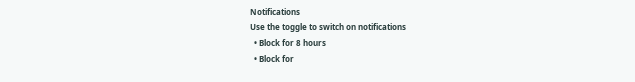Notifications
Use the toggle to switch on notifications
  • Block for 8 hours
  • Block for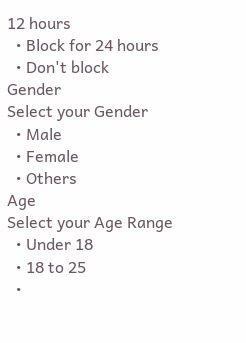12 hours
  • Block for 24 hours
  • Don't block
Gender
Select your Gender
  • Male
  • Female
  • Others
Age
Select your Age Range
  • Under 18
  • 18 to 25
  •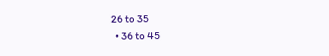26 to 35
  • 36 to 45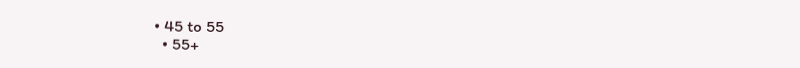• 45 to 55
  • 55+